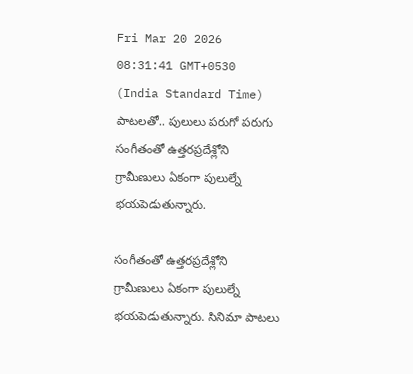Fri Mar 20 2026 08:31:41 GMT+0530 (India Standard Time)
పాటలతో.. పులులు పరుగో పరుగు
సంగీతంతో ఉత్తరప్రదేశ్లోని గ్రామీణులు ఏకంగా పులుల్నే భయపెడుతున్నారు.

సంగీతంతో ఉత్తరప్రదేశ్లోని గ్రామీణులు ఏకంగా పులుల్నే భయపెడుతున్నారు. సినిమా పాటలు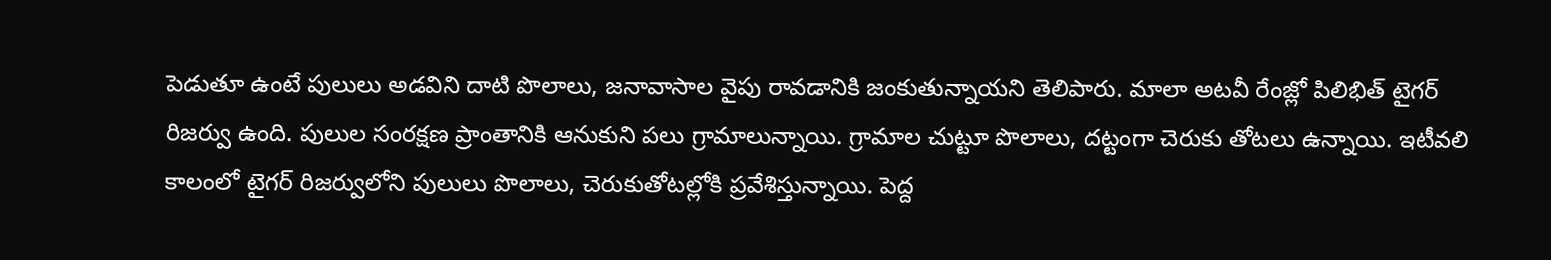పెడుతూ ఉంటే పులులు అడవిని దాటి పొలాలు, జనావాసాల వైపు రావడానికి జంకుతున్నాయని తెలిపారు. మాలా అటవీ రేంజ్లో పిలిభిత్ టైగర్ రిజర్వు ఉంది. పులుల సంరక్షణ ప్రాంతానికి ఆనుకుని పలు గ్రామాలున్నాయి. గ్రామాల చుట్టూ పొలాలు, దట్టంగా చెరుకు తోటలు ఉన్నాయి. ఇటీవలి కాలంలో టైగర్ రిజర్వులోని పులులు పొలాలు, చెరుకుతోటల్లోకి ప్రవేశిస్తున్నాయి. పెద్ద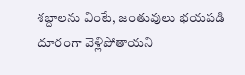శబ్దాలను వింటే, జంతువులు భయపడి దూరంగా వెళ్లిపోతాయని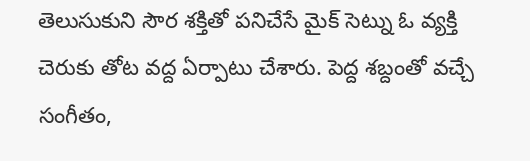తెలుసుకుని సౌర శక్తితో పనిచేసే మైక్ సెట్ను ఓ వ్యక్తి చెరుకు తోట వద్ద ఏర్పాటు చేశారు. పెద్ద శబ్దంతో వచ్చే సంగీతం,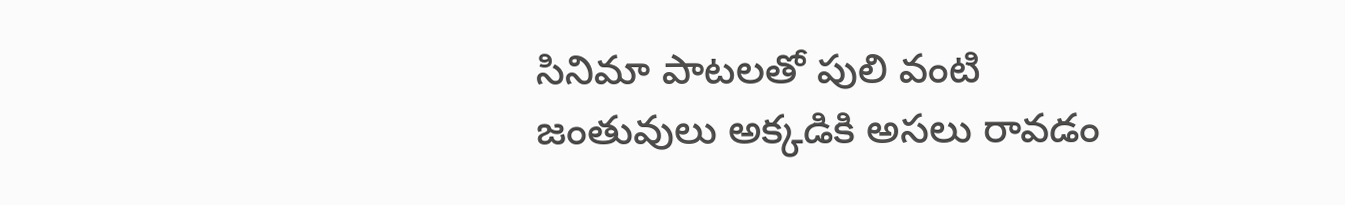సినిమా పాటలతో పులి వంటి జంతువులు అక్కడికి అసలు రావడం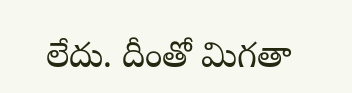లేదు. దీంతో మిగతా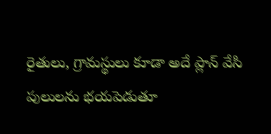రైతులు, గ్రామస్థులు కూడా అదే ప్లాన్ వేసి పులులను భయపెడుతూ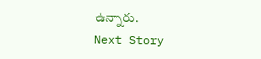ఉన్నారు.
Next Story